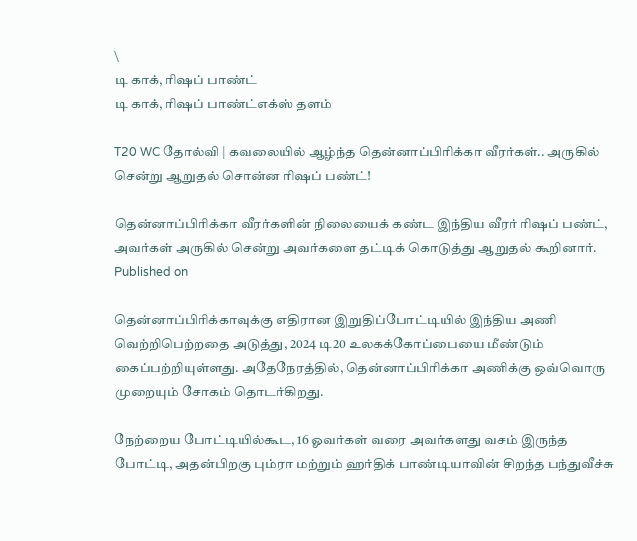\
டி காக், ரிஷப் பாண்ட்
டி காக், ரிஷப் பாண்ட்எக்ஸ் தளம்

T20 WC தோல்வி | கவலையில் ஆழ்ந்த தென்னாப்பிரிக்கா வீரர்கள்.. அருகில் சென்று ஆறுதல் சொன்ன ரிஷப் பண்ட்!

தென்னாப்பிரிக்கா வீரர்களின் நிலையைக் கண்ட இந்திய வீரர் ரிஷப் பண்ட், அவர்கள் அருகில் சென்று அவர்களை தட்டிக் கொடுத்து ஆறுதல் கூறினார்.
Published on

தென்னாப்பிரிக்காவுக்கு எதிரான இறுதிப்போட்டியில் இந்திய அணி வெற்றிபெற்றதை அடுத்து, 2024 டி20 உலகக்கோப்பையை மீண்டும் கைப்பற்றியுள்ளது. அதேநேரத்தில், தென்னாப்பிரிக்கா அணிக்கு ஒவ்வொரு முறையும் சோகம் தொடர்கிறது.

நேற்றைய போட்டியில்கூட, 16 ஓவர்கள் வரை அவர்களது வசம் இருந்த போட்டி, அதன்பிறகு பும்ரா மற்றும் ஹர்திக் பாண்டியாவின் சிறந்த பந்துவீச்சு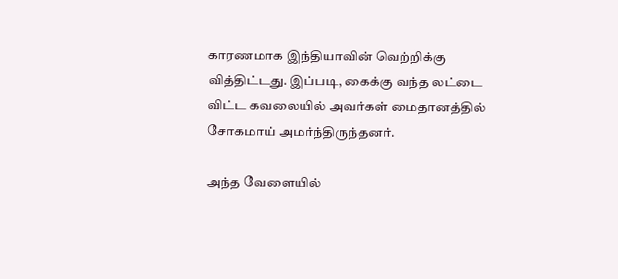காரணமாக இந்தியாவின் வெற்றிக்கு வித்திட்டது. இப்படி, கைக்கு வந்த லட்டை விட்ட கவலையில் அவர்கள் மைதானத்தில் சோகமாய் அமர்ந்திருந்தனர்.

அந்த வேளையில்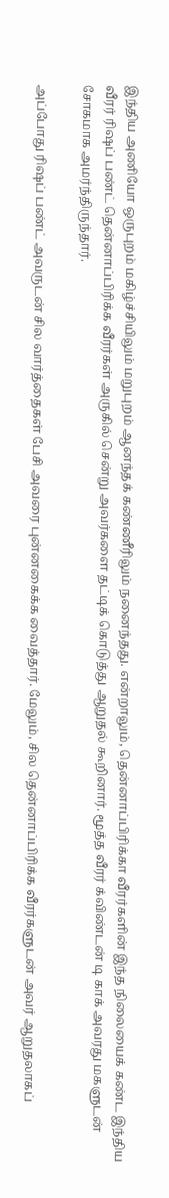இந்திய அணியோ ஒருபுறம் மகிழ்ச்சியிலும் மறுபுறம் ஆனந்தக் கண்ணீரிலும் நனைந்தது. என்றாலும், தென்னாப்பிரிக்கா வீரர்களின் இந்த நிலையைக் கண்ட இந்திய வீரர் ரிஷப் பண்ட் தென்னாப்பிரிக்க வீரர்கள் அருகில் சென்று அவர்களை தட்டிக் கொடுத்து ஆறுதல் கூறினார். மூத்த வீரர் க்விண்டன் டி காக் அவரது மகளுடன் சோகமாக அமர்ந்திருந்தார்.

அப்போது ரிஷப் பண்ட் அவருடன் சில வார்த்தைகள் பேசி அவரை புன்னகைக்க வைத்தார். மேலும், சில தென்னாப்பிரிக்க வீரர்களுடன் அவர் ஆறுதலாகப்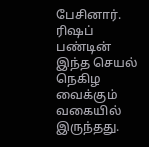பேசினார். ரிஷப் பண்டின் இந்த செயல் நெகிழ வைக்கும் வகையில் இருந்தது.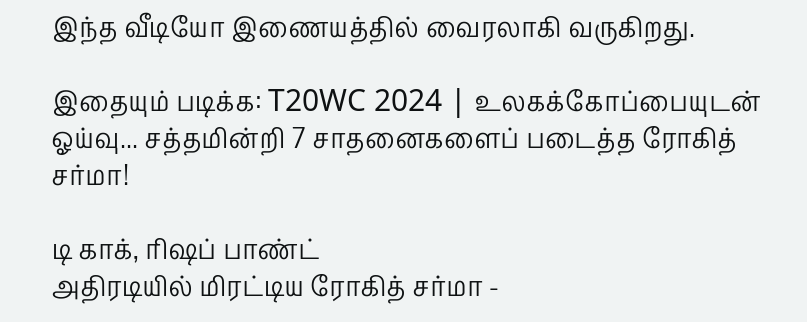இந்த வீடியோ இணையத்தில் வைரலாகி வருகிறது.

இதையும் படிக்க: T20WC 2024 | உலகக்கோப்பையுடன் ஓய்வு... சத்தமின்றி 7 சாதனைகளைப் படைத்த ரோகித் சர்மா!

டி காக், ரிஷப் பாண்ட்
அதிரடியில் மிரட்டிய ரோகித் சர்மா -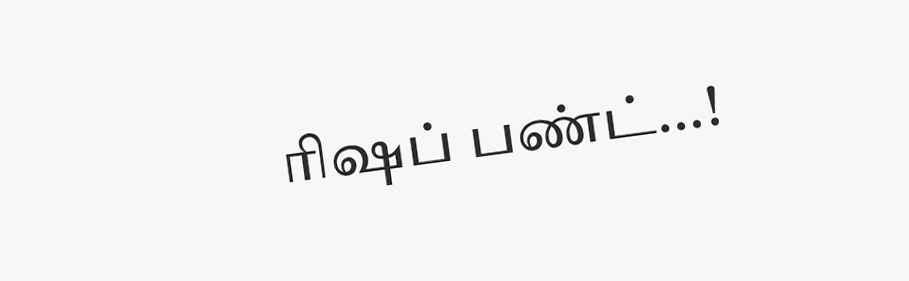ரிஷப் பண்ட்...!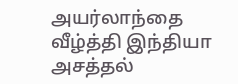அயர்லாந்தை வீழ்த்தி இந்தியா அசத்தல்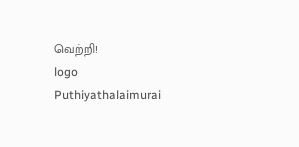வெற்றி!
logo
Puthiyathalaimurai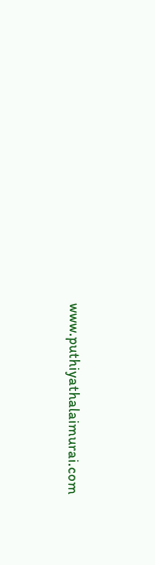www.puthiyathalaimurai.com